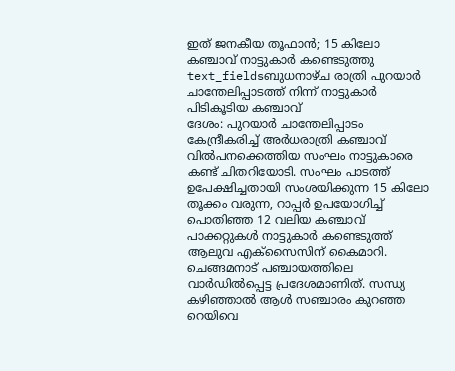ഇത് ജനകീയ തൂഫാൻ; 15 കിലോ കഞ്ചാവ് നാട്ടുകാർ കണ്ടെടുത്തു
text_fieldsബുധനാഴ്ച രാത്രി പുറയാർ ചാന്തേലിപ്പാടത്ത് നിന്ന് നാട്ടുകാർ പിടികൂടിയ കഞ്ചാവ്
ദേശം: പുറയാർ ചാന്തേലിപ്പാടം കേന്ദ്രീകരിച്ച് അർധരാത്രി കഞ്ചാവ് വിൽപനക്കെത്തിയ സംഘം നാട്ടുകാരെ കണ്ട് ചിതറിയോടി. സംഘം പാടത്ത് ഉപേക്ഷിച്ചതായി സംശയിക്കുന്ന 15 കിലോ തൂക്കം വരുന്ന, റാപ്പർ ഉപയോഗിച്ച് പൊതിഞ്ഞ 12 വലിയ കഞ്ചാവ് പാക്കറ്റുകൾ നാട്ടുകാർ കണ്ടെടുത്ത് ആലുവ എക്സൈസിന് കൈമാറി.
ചെങ്ങമനാട് പഞ്ചായത്തിലെ വാർഡിൽപ്പെട്ട പ്രദേശമാണിത്. സന്ധ്യ കഴിഞ്ഞാൽ ആൾ സഞ്ചാരം കുറഞ്ഞ റെയിവെ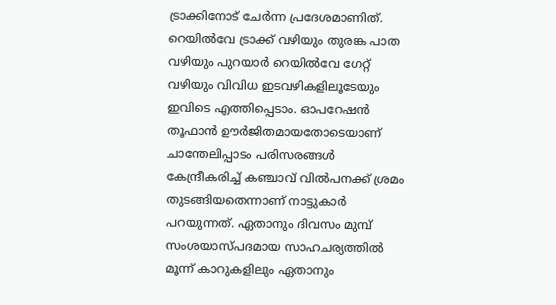ട്രാക്കിനോട് ചേർന്ന പ്രദേശമാണിത്. റെയിൽവേ ട്രാക്ക് വഴിയും തുരങ്ക പാത വഴിയും പുറയാർ റെയിൽവേ ഗേറ്റ് വഴിയും വിവിധ ഇടവഴികളിലൂടേയും ഇവിടെ എത്തിപ്പെടാം. ഓപറേഷൻ തൂഫാൻ ഊർജിതമായതോടെയാണ് ചാന്തേലിപ്പാടം പരിസരങ്ങൾ കേന്ദ്രീകരിച്ച് കഞ്ചാവ് വിൽപനക്ക് ശ്രമം തുടങ്ങിയതെന്നാണ് നാട്ടുകാർ പറയുന്നത്. ഏതാനും ദിവസം മുമ്പ് സംശയാസ്പദമായ സാഹചര്യത്തിൽ മൂന്ന് കാറുകളിലും ഏതാനും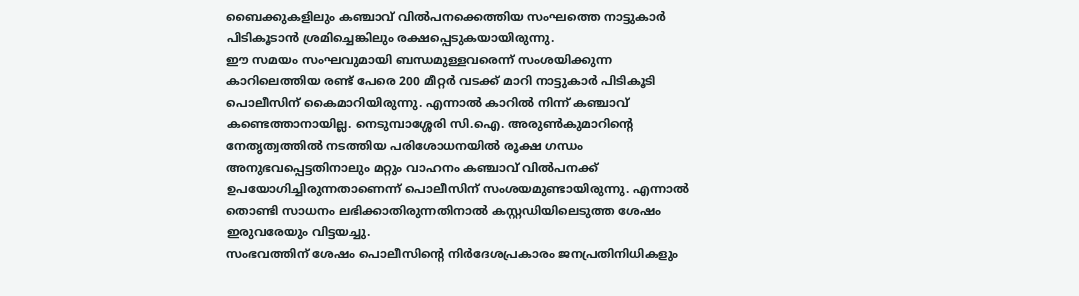ബൈക്കുകളിലും കഞ്ചാവ് വിൽപനക്കെത്തിയ സംഘത്തെ നാട്ടുകാർ പിടികൂടാൻ ശ്രമിച്ചെങ്കിലും രക്ഷപ്പെടുകയായിരുന്നു.
ഈ സമയം സംഘവുമായി ബന്ധമുള്ളവരെന്ന് സംശയിക്കുന്ന കാറിലെത്തിയ രണ്ട് പേരെ 200 മീറ്റർ വടക്ക് മാറി നാട്ടുകാർ പിടികൂടി പൊലീസിന് കൈമാറിയിരുന്നു. എന്നാൽ കാറിൽ നിന്ന് കഞ്ചാവ് കണ്ടെത്താനായില്ല. നെടുമ്പാശ്ശേരി സി.ഐ. അരുൺകുമാറിന്റെ നേതൃത്വത്തിൽ നടത്തിയ പരിശോധനയിൽ രൂക്ഷ ഗന്ധം അനുഭവപ്പെട്ടതിനാലും മറ്റും വാഹനം കഞ്ചാവ് വിൽപനക്ക് ഉപയോഗിച്ചിരുന്നതാണെന്ന് പൊലീസിന് സംശയമുണ്ടായിരുന്നു. എന്നാൽ തൊണ്ടി സാധനം ലഭിക്കാതിരുന്നതിനാൽ കസ്റ്റഡിയിലെടുത്ത ശേഷം ഇരുവരേയും വിട്ടയച്ചു.
സംഭവത്തിന് ശേഷം പൊലീസിന്റെ നിർദേശപ്രകാരം ജനപ്രതിനിധികളും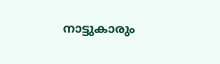നാട്ടുകാരും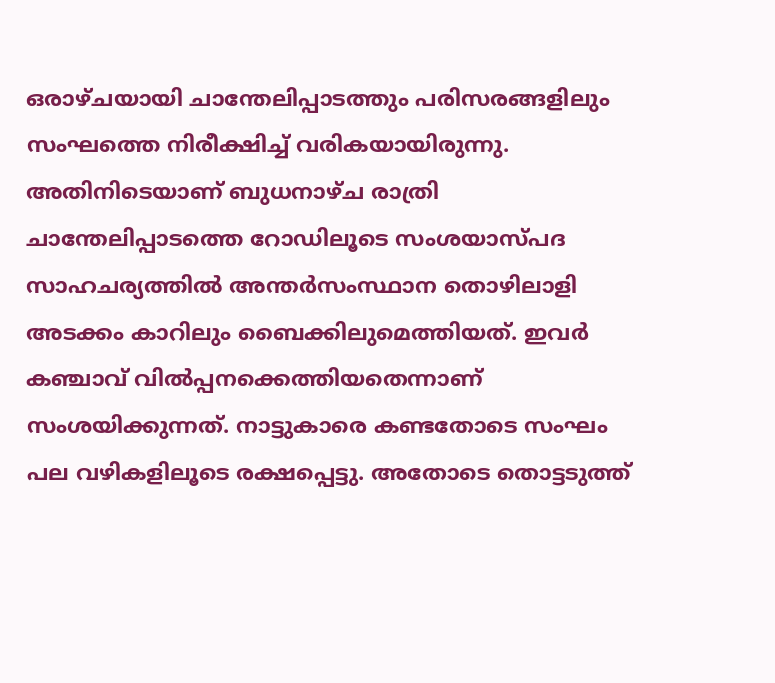ഒരാഴ്ചയായി ചാന്തേലിപ്പാടത്തും പരിസരങ്ങളിലും സംഘത്തെ നിരീക്ഷിച്ച് വരികയായിരുന്നു. അതിനിടെയാണ് ബുധനാഴ്ച രാത്രി ചാന്തേലിപ്പാടത്തെ റോഡിലൂടെ സംശയാസ്പദ സാഹചര്യത്തിൽ അന്തർസംസ്ഥാന തൊഴിലാളി അടക്കം കാറിലും ബൈക്കിലുമെത്തിയത്. ഇവർ കഞ്ചാവ് വിൽപ്പനക്കെത്തിയതെന്നാണ് സംശയിക്കുന്നത്. നാട്ടുകാരെ കണ്ടതോടെ സംഘം പല വഴികളിലൂടെ രക്ഷപ്പെട്ടു. അതോടെ തൊട്ടടുത്ത്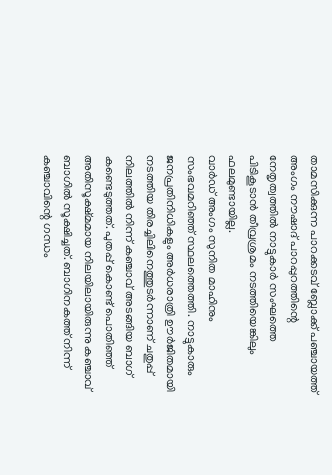താമസിക്കുന്ന പാറക്കടവ് ബ്ലോക്ക് പഞ്ചായത്ത് അംഗം നൗഷാദ് പാറപ്പുറത്തിന്റെ നേതൃത്വത്തിൽ നാട്ടുകാർ സംഘത്തെ പിടികൂടാൻ തീവ്രശ്രമം നടത്തിയെങ്കിലും ഫലമുണ്ടായില്ല.
വാർഡ് അംഗം സുനിത മാഹിനും സംഭവമറിഞ്ഞ് സ്ഥലത്തെത്തി. നാട്ടുകാരും ജനപ്രതിനിധികളും അർധരാത്രി ഊർജിതമായി നടത്തിയ തിരച്ചിലിനെത്തുടർന്നാണ് ചതുപ്പ് നിലത്തിൽ നിന്ന് കഞ്ചാവ് അടങ്ങിയ ബാഗ് കണ്ടെടുത്തത്. പുതപ്പ് കൊണ്ട് പൊതിഞ്ഞ് അതിസൂക്ഷ്മമായ നിലയിലായിരുന്നു കഞ്ചാവ് ബാഗിൽ സൂക്ഷിച്ചത്. ബാഗിനകത്ത് നിന്ന് കഞ്ചാവിന്റെ ഗന്ധം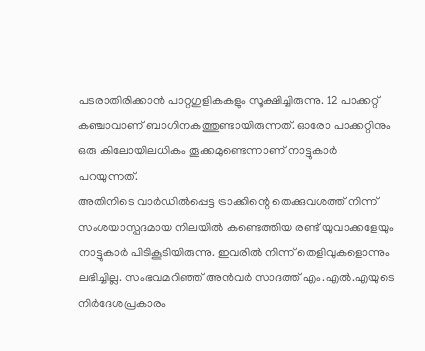പടരാതിരിക്കാൻ പാറ്റഗുളികകളും സൂക്ഷിച്ചിരുന്നു. 12 പാക്കറ്റ് കഞ്ചാവാണ് ബാഗിനകത്തുണ്ടായിരുന്നത്. ഓരോ പാക്കറ്റിനും ഒരു കിലോയിലധികം തൂക്കമുണ്ടെന്നാണ് നാട്ടുകാർ പറയുന്നത്.
അതിനിടെ വാർഡിൽപ്പെട്ട ട്രാക്കിന്റെ തെക്കുവശത്ത് നിന്ന് സംശയാസ്പദമായ നിലയിൽ കണ്ടെത്തിയ രണ്ട് യുവാക്കളേയും നാട്ടുകാർ പിടികൂടിയിരുന്നു. ഇവരിൽ നിന്ന് തെളിവുകളൊന്നും ലഭിച്ചില്ല. സംഭവമറിഞ്ഞ് അൻവർ സാദത്ത് എം.എൽ.എയുടെ നിർദേശപ്രകാരം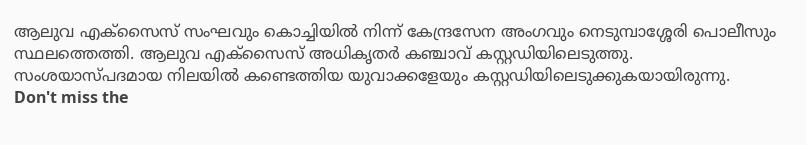ആലുവ എക്സൈസ് സംഘവും കൊച്ചിയിൽ നിന്ന് കേന്ദ്രസേന അംഗവും നെടുമ്പാശ്ശേരി പൊലീസും സ്ഥലത്തെത്തി. ആലുവ എക്സൈസ് അധികൃതർ കഞ്ചാവ് കസ്റ്റഡിയിലെടുത്തു. സംശയാസ്പദമായ നിലയിൽ കണ്ടെത്തിയ യുവാക്കളേയും കസ്റ്റഡിയിലെടുക്കുകയായിരുന്നു.
Don't miss the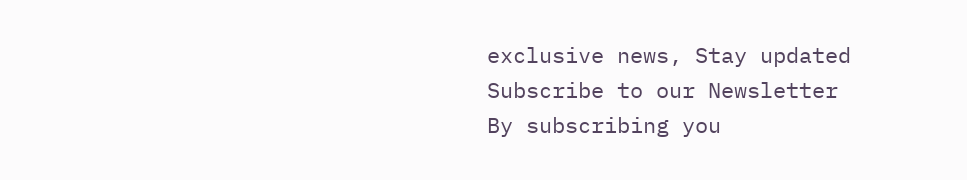exclusive news, Stay updated
Subscribe to our Newsletter
By subscribing you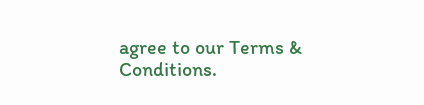agree to our Terms & Conditions.